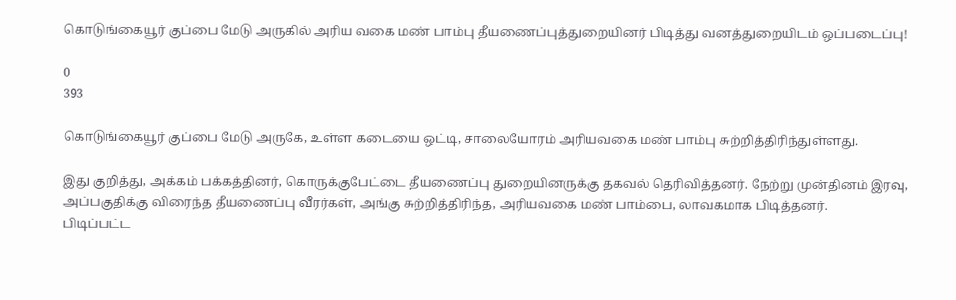கொடுங்கையூர் குப்பை மேடு அருகில் அரிய வகை மண் பாம்பு தீயணைப்புத்துறையினர் பிடித்து வனத்துறையிடம் ஒப்படைப்பு!

0
393

கொடுங்கையூர் குப்பை மேடு அருகே, உள்ள கடையை ஒட்டி, சாலையோரம் அரியவகை மண் பாம்பு சுற்றித்திரிந்துள்ளது.

இது குறித்து, அக்கம் பக்கத்தினர், கொருக்குபேட்டை தீயணைப்பு துறையினருக்கு தகவல் தெரிவித்தனர். நேற்று முன்தினம் இரவு, அப்பகுதிக்கு விரைந்த தீயணைப்பு வீரர்கள், அங்கு சுற்றித்திரிந்த, அரியவகை மண் பாம்பை, லாவகமாக பிடித்தனர்.
பிடிப்பட்ட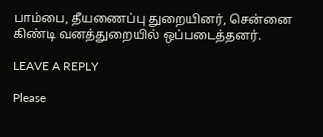பாம்பை, தீயணைப்பு துறையினர், சென்னை கிண்டி வனத்துறையில் ஒப்படைத்தனர்.

LEAVE A REPLY

Please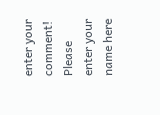enter your comment!
Please enter your name here